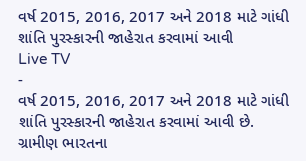વર્ષ 2015, 2016, 2017 અને 2018 માટે ગાંધી શાંતિ પુરસ્કારની જાહેરાત કરવામાં આવી
Live TV
-
વર્ષ 2015, 2016, 2017 અને 2018 માટે ગાંધી શાંતિ પુરસ્કારની જાહેરાત કરવામાં આવી છે. ગ્રામીણ ભારતના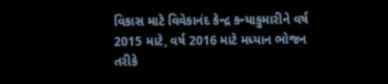વિકાસ માટે વિવેકાનંદ કેન્દ્ર કન્યાકુમારીને વર્ષ 2015 માટે, વર્ષ 2016 માટે મધ્યાન ભોજન તરીકે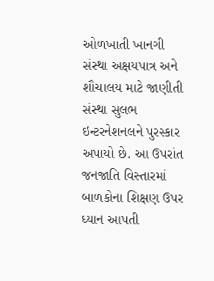ઓળખાતી ખાનગી સંસ્થા અક્ષયપાત્ર અને શૌચાલય માટે જાણીતી સંસ્થા સુલભ ઇન્ટરનેશનલને પુરસ્કાર અપાયો છે. આ ઉપરાંત જનજાતિ વિસ્તારમાં બાળકોના શિક્ષણ ઉપર ધ્યાન આપતી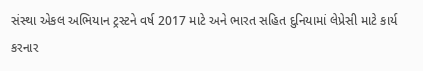સંસ્થા એકલ અભિયાન ટ્રસ્ટને વર્ષ 2017 માટે અને ભારત સહિત દુનિયામાં લેપ્રેસી માટે કાર્ય કરનાર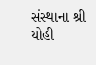સંસ્થાના શ્રી યોહી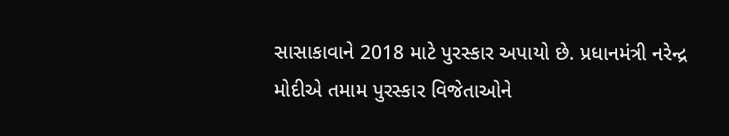સાસાકાવાને 2018 માટે પુરસ્કાર અપાયો છે. પ્રધાનમંત્રી નરેન્દ્ર મોદીએ તમામ પુરસ્કાર વિજેતાઓને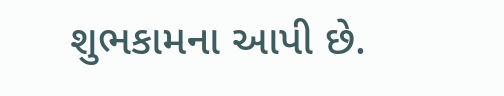શુભકામના આપી છે.